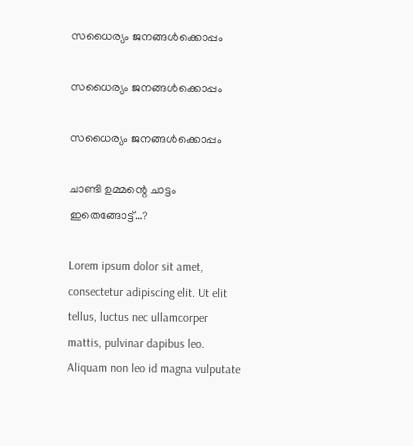സധൈര്യം ജനങ്ങൾക്കൊപ്പം

സധൈര്യം ജനങ്ങൾക്കൊപ്പം

സധൈര്യം ജനങ്ങൾക്കൊപ്പം

ചാണ്ടി ഉമ്മന്റെ ചാട്ടം ഇതെങ്ങോട്ട്…?

Lorem ipsum dolor sit amet, consectetur adipiscing elit. Ut elit tellus, luctus nec ullamcorper mattis, pulvinar dapibus leo. Aliquam non leo id magna vulputate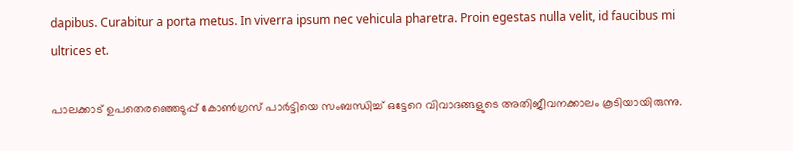dapibus. Curabitur a porta metus. In viverra ipsum nec vehicula pharetra. Proin egestas nulla velit, id faucibus mi ultrices et.

പാലക്കാട് ഉപതെരഞ്ഞെടുപ്പ് കോൺഗ്രസ് പാർട്ടിയെ സംബന്ധിച്ച് ഒട്ടേറെ വിവാദങ്ങളുടെ അതിജീവനക്കാലം കൂടിയായിരുന്നു.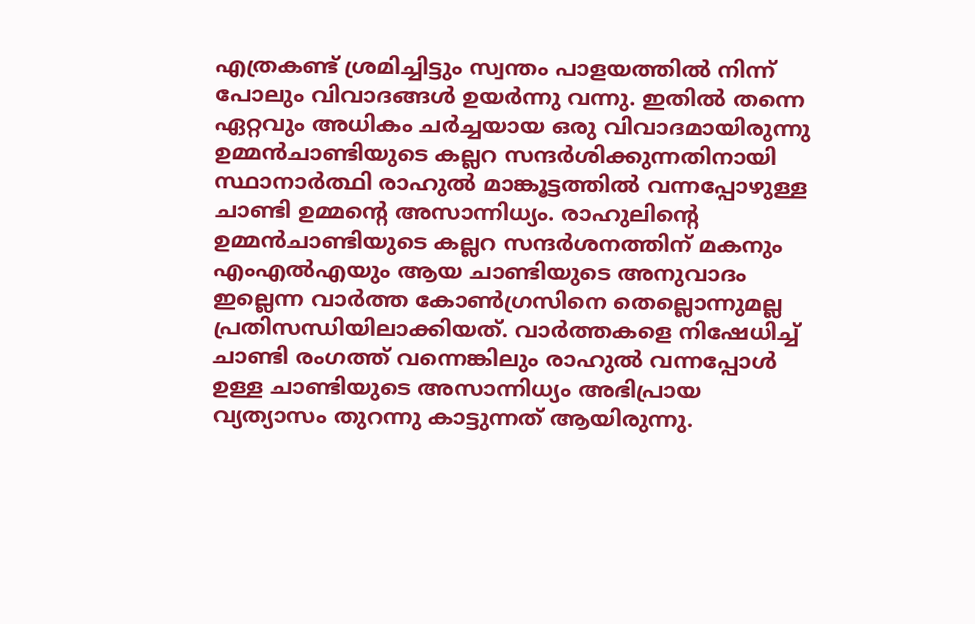എത്രകണ്ട് ശ്രമിച്ചിട്ടും സ്വന്തം പാളയത്തിൽ നിന്ന് പോലും വിവാദങ്ങൾ ഉയർന്നു വന്നു. ഇതിൽ തന്നെ ഏറ്റവും അധികം ചർച്ചയായ ഒരു വിവാദമായിരുന്നു ഉമ്മൻചാണ്ടിയുടെ കല്ലറ സന്ദർശിക്കുന്നതിനായി സ്ഥാനാർത്ഥി രാഹുൽ മാങ്കൂട്ടത്തിൽ വന്നപ്പോഴുള്ള ചാണ്ടി ഉമ്മന്റെ അസാന്നിധ്യം. രാഹുലിന്റെ ഉമ്മൻചാണ്ടിയുടെ കല്ലറ സന്ദർശനത്തിന് മകനും എംഎൽഎയും ആയ ചാണ്ടിയുടെ അനുവാദം ഇല്ലെന്ന വാർത്ത കോൺഗ്രസിനെ തെല്ലൊന്നുമല്ല പ്രതിസന്ധിയിലാക്കിയത്. വാർത്തകളെ നിഷേധിച്ച് ചാണ്ടി രംഗത്ത് വന്നെങ്കിലും രാഹുൽ വന്നപ്പോൾ ഉള്ള ചാണ്ടിയുടെ അസാന്നിധ്യം അഭിപ്രായ വ്യത്യാസം തുറന്നു കാട്ടുന്നത് ആയിരുന്നു.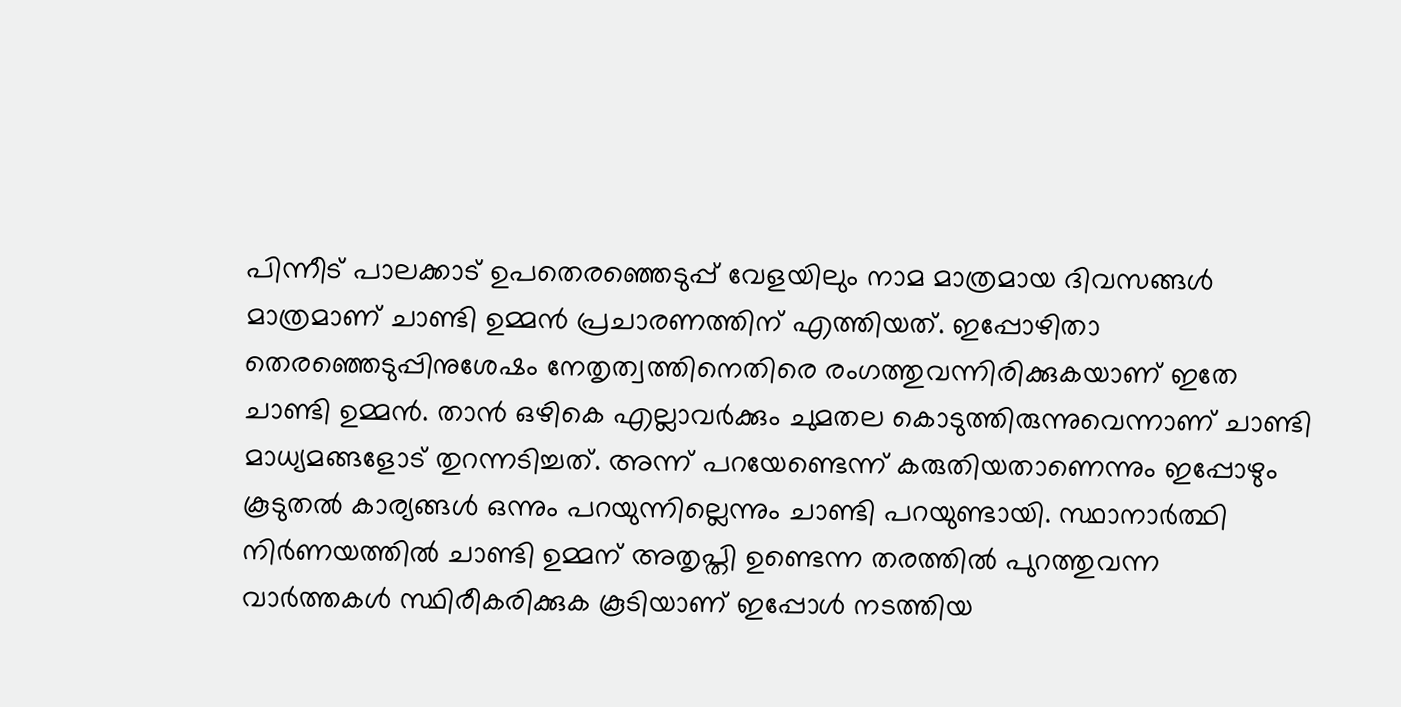പിന്നീട് പാലക്കാട് ഉപതെരഞ്ഞെടുപ്പ് വേളയിലും നാമ മാത്രമായ ദിവസങ്ങൾ മാത്രമാണ് ചാണ്ടി ഉമ്മൻ പ്രചാരണത്തിന് എത്തിയത്. ഇപ്പോഴിതാ തെരഞ്ഞെടുപ്പിനുശേഷം നേതൃത്വത്തിനെതിരെ രംഗത്തുവന്നിരിക്കുകയാണ് ഇതേ ചാണ്ടി ഉമ്മൻ. താൻ ഒഴികെ എല്ലാവർക്കും ചുമതല കൊടുത്തിരുന്നുവെന്നാണ് ചാണ്ടി മാധ്യമങ്ങളോട് തുറന്നടിച്ചത്. അന്ന് പറയേണ്ടെന്ന് കരുതിയതാണെന്നും ഇപ്പോഴും കൂടുതൽ കാര്യങ്ങൾ ഒന്നും പറയുന്നില്ലെന്നും ചാണ്ടി പറയുണ്ടായി. സ്ഥാനാർത്ഥി നിർണയത്തിൽ ചാണ്ടി ഉമ്മന് അതൃപ്തി ഉണ്ടെന്ന തരത്തിൽ പുറത്തുവന്ന വാർത്തകൾ സ്ഥിരീകരിക്കുക കൂടിയാണ് ഇപ്പോൾ നടത്തിയ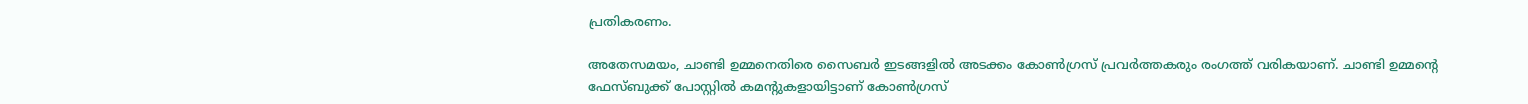പ്രതികരണം.

അതേസമയം, ചാണ്ടി ഉമ്മനെതിരെ സൈബർ ഇടങ്ങളിൽ അടക്കം കോൺഗ്രസ് പ്രവർത്തകരും രംഗത്ത് വരികയാണ്. ചാണ്ടി ഉമ്മന്റെ ഫേസ്ബുക്ക് പോസ്റ്റില്‍ കമന്റുകളായിട്ടാണ് കോണ്‍ഗ്രസ്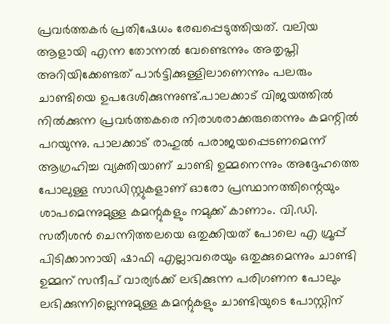പ്രവര്‍ത്തകര്‍ പ്രതിഷേധം രേഖപ്പെടുത്തിയത്. വലിയ ആളായി എന്ന തോന്നല്‍ വേണ്ടെന്നും അതൃപ്തി അറിയിക്കേണ്ടത് പാര്‍ട്ടിക്കുള്ളിലാണെന്നും പലരും ചാണ്ടിയെ ഉപദേശിക്കുന്നുണ്ട്.പാലക്കാട് വിജയത്തില്‍ നില്‍ക്കുന്ന പ്രവര്‍ത്തകരെ നിരാശരാക്കരുതെന്നും കമന്റില്‍ പറയുന്നു. പാലക്കാട് രാഹുല്‍ പരാജയപ്പെടണമെന്ന് ആഗ്രഹിച്ച വ്യക്തിയാണ് ചാണ്ടി ഉമ്മനെന്നും അദ്ദേഹത്തെ പോലുള്ള സാഡിസ്റ്റുകളാണ് ഓരോ പ്രസ്ഥാനത്തിന്റെയും ശാപമെന്നുമുള്ള കമന്റുകളും നമുക്ക് കാണാം. വി.ഡി. സതീശന്‍ ചെന്നിത്തലയെ ഒതുക്കിയത് പോലെ എ ഗ്രൂപ്പ് പിടിക്കാനായി ഷാഫി എല്ലാവരെയും ഒതുക്കുമെന്നും ചാണ്ടി ഉമ്മന് സന്ദീപ് വാര്യര്‍ക്ക് ലഭിക്കുന്ന പരിഗണന പോലും ലഭിക്കുന്നില്ലെന്നുമുള്ള കമന്റുകളും ചാണ്ടിയുടെ പോസ്റ്റിന്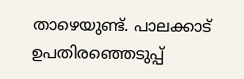താഴെയുണ്ട്. പാലക്കാട് ഉപതിരഞ്ഞെടുപ്പ്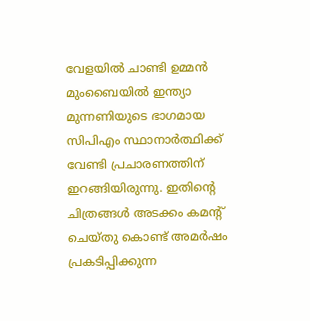വേളയിൽ ചാണ്ടി ഉമ്മൻ മുംബൈയിൽ ഇന്ത്യാ മുന്നണിയുടെ ഭാഗമായ സിപിഎം സ്ഥാനാർത്ഥിക്ക് വേണ്ടി പ്രചാരണത്തിന് ഇറങ്ങിയിരുന്നു. ഇതിന്റെ ചിത്രങ്ങൾ അടക്കം കമന്റ് ചെയ്തു കൊണ്ട് അമർഷം പ്രകടിപ്പിക്കുന്ന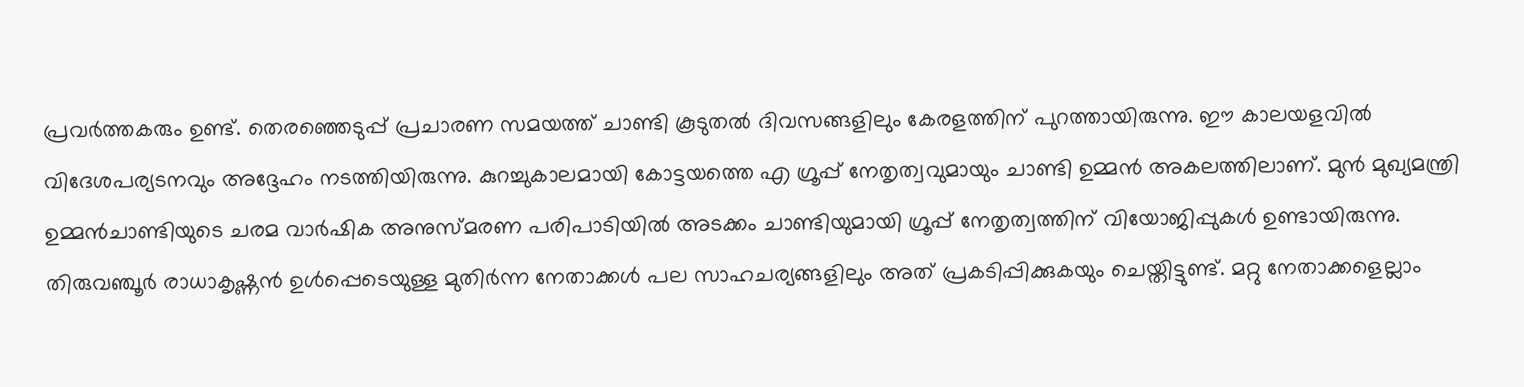പ്രവർത്തകരും ഉണ്ട്. തെരഞ്ഞെടുപ്പ് പ്രചാരണ സമയത്ത് ചാണ്ടി കൂടുതൽ ദിവസങ്ങളിലും കേരളത്തിന് പുറത്തായിരുന്നു. ഈ കാലയളവിൽ വിദേശപര്യടനവും അദ്ദേഹം നടത്തിയിരുന്നു. കുറച്ചുകാലമായി കോട്ടയത്തെ എ ഗ്രൂപ്പ് നേതൃത്വവുമായും ചാണ്ടി ഉമ്മൻ അകലത്തിലാണ്. മുൻ മുഖ്യമന്ത്രി ഉമ്മൻചാണ്ടിയുടെ ചരമ വാർഷിക അനുസ്മരണ പരിപാടിയിൽ അടക്കം ചാണ്ടിയുമായി ഗ്രൂപ്പ് നേതൃത്വത്തിന് വിയോജിപ്പുകൾ ഉണ്ടായിരുന്നു. തിരുവഞ്ചൂർ രാധാകൃഷ്ണൻ ഉൾപ്പെടെയുള്ള മുതിർന്ന നേതാക്കൾ പല സാഹചര്യങ്ങളിലും അത് പ്രകടിപ്പിക്കുകയും ചെയ്തിട്ടുണ്ട്. മറ്റു നേതാക്കളെല്ലാം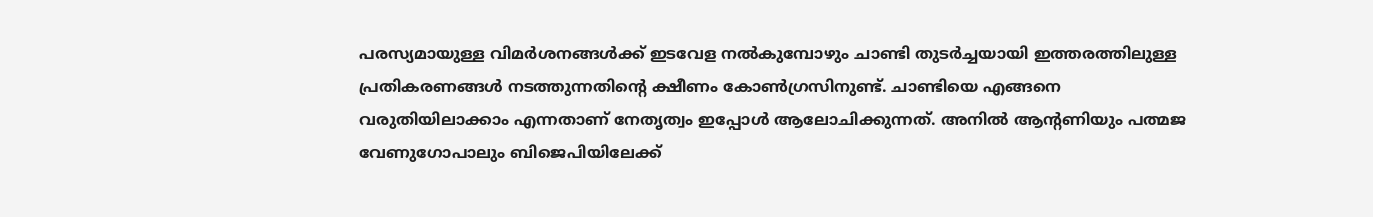പരസ്യമായുള്ള വിമർശനങ്ങൾക്ക് ഇടവേള നൽകുമ്പോഴും ചാണ്ടി തുടർച്ചയായി ഇത്തരത്തിലുള്ള പ്രതികരണങ്ങൾ നടത്തുന്നതിന്റെ ക്ഷീണം കോൺഗ്രസിനുണ്ട്. ചാണ്ടിയെ എങ്ങനെ വരുതിയിലാക്കാം എന്നതാണ് നേതൃത്വം ഇപ്പോൾ ആലോചിക്കുന്നത്. അനില്‍ ആന്റണിയും പത്മജ വേണുഗോപാലും ബിജെപിയിലേക്ക്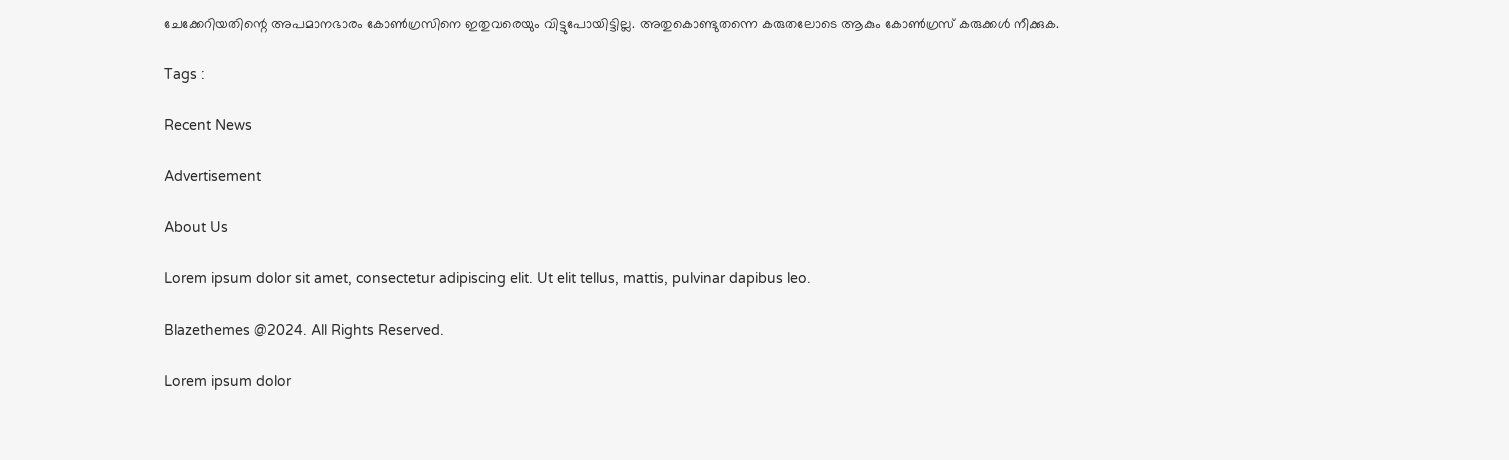ചേക്കേറിയതിന്റെ അപമാനഭാരം കോൺഗ്രസിനെ ഇതുവരെയും വിട്ടുപോയിട്ടില്ല. അതുകൊണ്ടുതന്നെ കരുതലോടെ ആകും കോൺഗ്രസ് കരുക്കൾ നീക്കുക.

Tags :

Recent News

Advertisement

About Us

Lorem ipsum dolor sit amet, consectetur adipiscing elit. Ut elit tellus, mattis, pulvinar dapibus leo.

Blazethemes @2024. All Rights Reserved.

Lorem ipsum dolor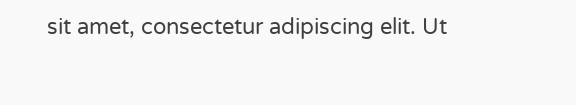sit amet, consectetur adipiscing elit. Ut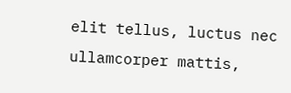elit tellus, luctus nec ullamcorper mattis,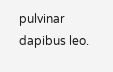pulvinar dapibus leo.